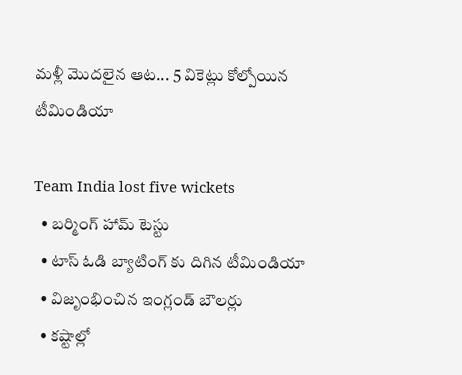మళ్లీ మొదలైన ఆట... 5 వికెట్లు కోల్పోయిన టీమిండియా

Team India lost five wickets
  • బర్మింగ్ హామ్ టెస్టు
  • టాస్ ఓడి బ్యాటింగ్ కు దిగిన టీమిండియా
  • విజృంభించిన ఇంగ్లండ్ బౌలర్లు
  • కష్టాల్లో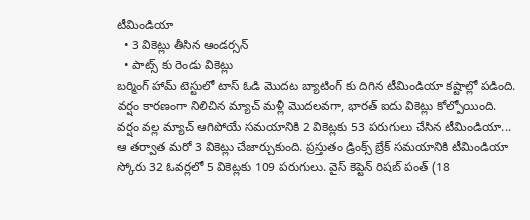టీమిండియా
  • 3 వికెట్లు తీసిన ఆండర్సన్
  • పాట్స్ కు రెండు వికెట్లు
బర్మింగ్ హామ్ టెస్టులో టాస్ ఓడి మొదట బ్యాటింగ్ కు దిగిన టీమిండియా కష్టాల్లో పడింది. వర్షం కారణంగా నిలిచిన మ్యాచ్ మళ్లీ మొదలవగా, భారత్ ఐదు వికెట్లు కోల్పోయింది. వర్షం వల్ల మ్యాచ్ ఆగిపోయే సమయానికి 2 వికెట్లకు 53 పరుగులు చేసిన టీమిండియా... ఆ తర్వాత మరో 3 వికెట్లు చేజార్చుకుంది. ప్రస్తుతం డ్రింక్స్ బ్రేక్ సమయానికి టీమిండియా స్కోరు 32 ఓవర్లలో 5 వికెట్లకు 109 పరుగులు. వైస్ కెప్టెన్ రిషబ్ పంత్ (18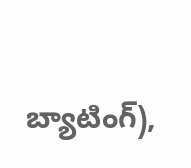బ్యాటింగ్),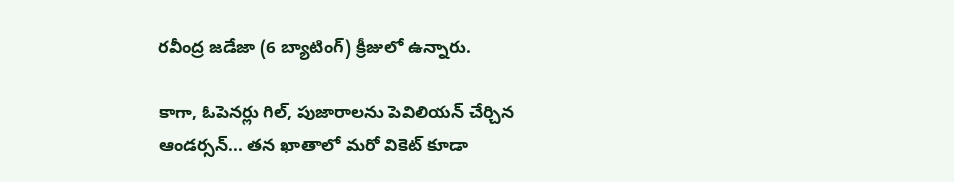రవీంద్ర జడేజా (6 బ్యాటింగ్) క్రీజులో ఉన్నారు.

కాగా, ఓపెనర్లు గిల్, పుజారాలను పెవిలియన్ చేర్చిన ఆండర్సన్... తన ఖాతాలో మరో వికెట్ కూడా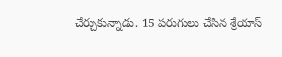చేర్చుకున్నాడు. 15 పరుగులు చేసిన శ్రేయాస్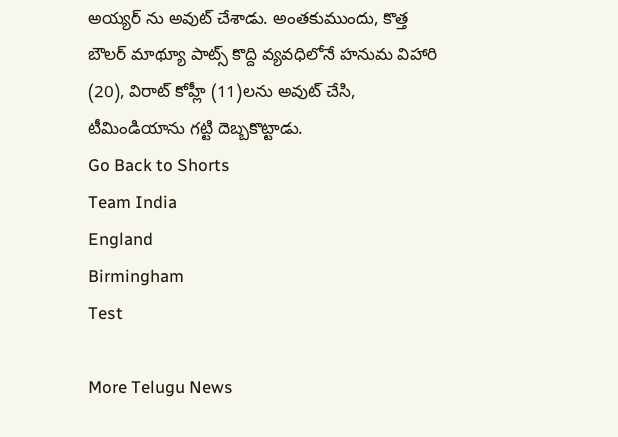అయ్యర్ ను అవుట్ చేశాడు. అంతకుముందు, కొత్త బౌలర్ మాథ్యూ పాట్స్ కొద్ది వ్యవధిలోనే హనుమ విహారి (20), విరాట్ కోహ్లీ (11)లను అవుట్ చేసి, టీమిండియాను గట్టి దెబ్బకొట్టాడు.
Go Back to Shorts
Team India
England
Birmingham
Test

More Telugu News